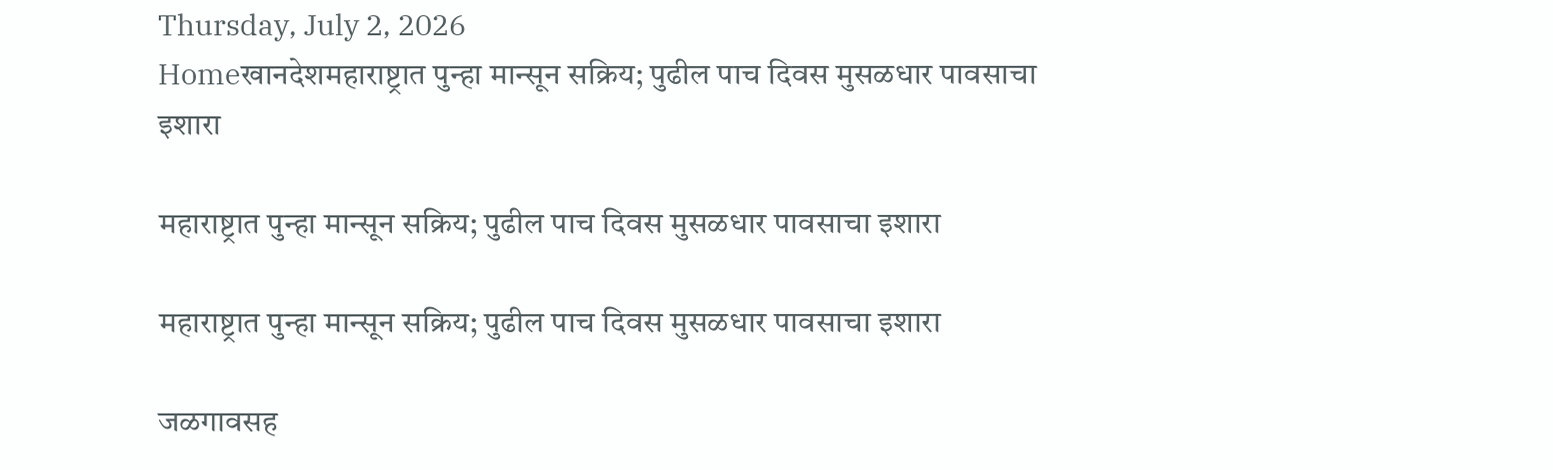Thursday, July 2, 2026
Homeखानदेशमहाराष्ट्रात पुन्हा मान्सून सक्रिय; पुढील पाच दिवस मुसळधार पावसाचा इशारा

महाराष्ट्रात पुन्हा मान्सून सक्रिय; पुढील पाच दिवस मुसळधार पावसाचा इशारा

महाराष्ट्रात पुन्हा मान्सून सक्रिय; पुढील पाच दिवस मुसळधार पावसाचा इशारा

जळगावसह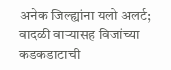अनेक जिल्ह्यांना यलो अलर्ट; वादळी वाऱ्यासह विजांच्या कडकडाटाची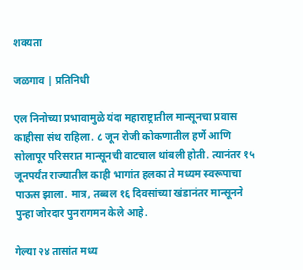शक्यता

जळगाव | प्रतिनिधी

एल निनोच्या प्रभावामुळे यंदा महाराष्ट्रातील मान्सूनचा प्रवास काहीसा संथ राहिला. ८ जून रोजी कोकणातील हर्णे आणि सोलापूर परिसरात मान्सूनची वाटचाल थांबली होती. त्यानंतर १५ जूनपर्यंत राज्यातील काही भागांत हलका ते मध्यम स्वरूपाचा पाऊस झाला. मात्र, तब्बल १६ दिवसांच्या खंडानंतर मान्सूनने पुन्हा जोरदार पुनरागमन केले आहे.

गेल्या २४ तासांत मध्य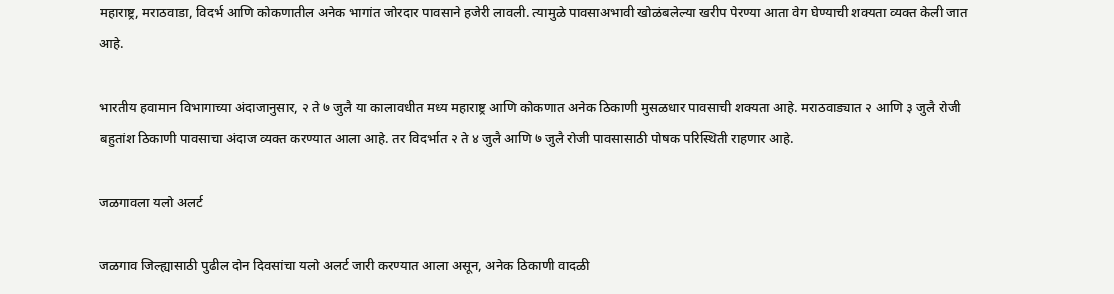महाराष्ट्र, मराठवाडा, विदर्भ आणि कोकणातील अनेक भागांत जोरदार पावसाने हजेरी लावली. त्यामुळे पावसाअभावी खोळंबलेल्या खरीप पेरण्या आता वेग घेण्याची शक्यता व्यक्त केली जात आहे.

भारतीय हवामान विभागाच्या अंदाजानुसार, २ ते ७ जुलै या कालावधीत मध्य महाराष्ट्र आणि कोकणात अनेक ठिकाणी मुसळधार पावसाची शक्यता आहे. मराठवाड्यात २ आणि ३ जुलै रोजी बहुतांश ठिकाणी पावसाचा अंदाज व्यक्त करण्यात आला आहे. तर विदर्भात २ ते ४ जुलै आणि ७ जुलै रोजी पावसासाठी पोषक परिस्थिती राहणार आहे.

जळगावला यलो अलर्ट

जळगाव जिल्ह्यासाठी पुढील दोन दिवसांचा यलो अलर्ट जारी करण्यात आला असून, अनेक ठिकाणी वादळी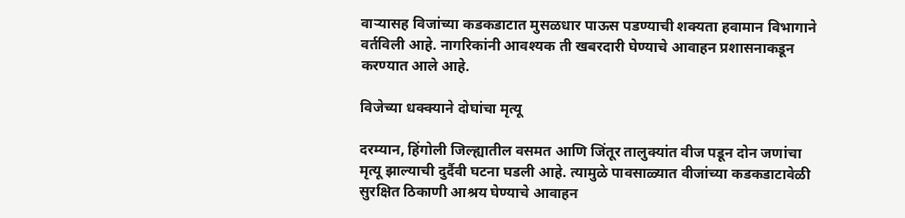वाऱ्यासह विजांच्या कडकडाटात मुसळधार पाऊस पडण्याची शक्यता हवामान विभागाने वर्तविली आहे. नागरिकांनी आवश्यक ती खबरदारी घेण्याचे आवाहन प्रशासनाकडून करण्यात आले आहे.

विजेच्या धक्क्याने दोघांचा मृत्यू

दरम्यान, हिंगोली जिल्ह्यातील वसमत आणि जिंतूर तालुक्यांत वीज पडून दोन जणांचा मृत्यू झाल्याची दुर्दैवी घटना घडली आहे. त्यामुळे पावसाळ्यात वीजांच्या कडकडाटावेळी सुरक्षित ठिकाणी आश्रय घेण्याचे आवाहन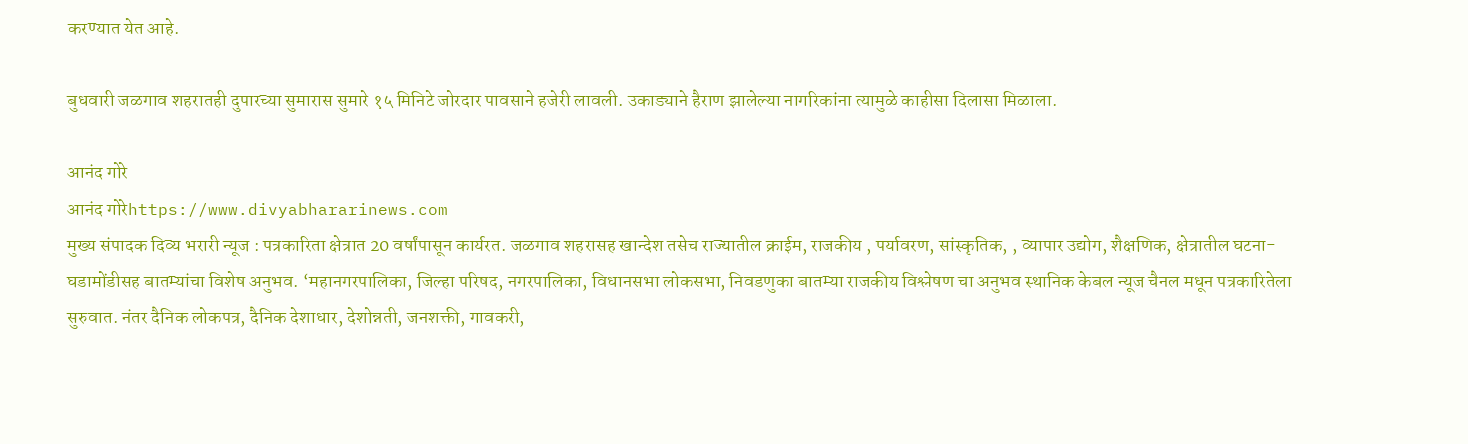करण्यात येत आहे.

बुधवारी जळगाव शहरातही दुपारच्या सुमारास सुमारे १५ मिनिटे जोरदार पावसाने हजेरी लावली. उकाड्याने हैराण झालेल्या नागरिकांना त्यामुळे काहीसा दिलासा मिळाला.

आनंद गोरे
आनंद गोरेhttps://www.divyabhararinews.com
मुख्य संपादक दिव्य भरारी न्यूज : पत्रकारिता क्षेत्रात 20 वर्षांपासून कार्यरत. जळगाव शहरासह खान्देश तसेच राज्यातील क्राईम, राजकीय , पर्यावरण, सांस्कृतिक, , व्यापार उद्योग, शैक्षणिक, क्षेत्रातील घटना-घडामोंडीसह बातम्यांचा विशेष अनुभव. ‘महानगरपालिका, जिल्हा परिषद, नगरपालिका, विधानसभा लोकसभा, निवडणुका बातम्या राजकीय विश्लेषण चा अनुभव स्थानिक केबल न्यूज चैनल मधून पत्रकारितेला सुरुवात. नंतर दैनिक लोकपत्र, दैनिक देशाधार, देशोन्नती, जनशक्ती, गावकरी,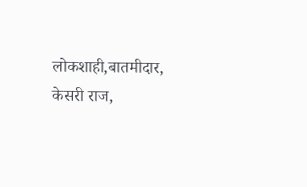लोकशाही,बातमीदार, केसरी राज,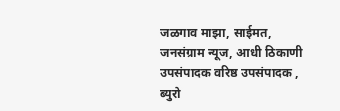जळगाव माझा, साईमत, जनसंग्राम न्यूज, आधी ठिकाणी उपसंपादक वरिष्ठ उपसंपादक , ब्युरो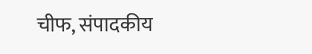चीफ, संपादकीय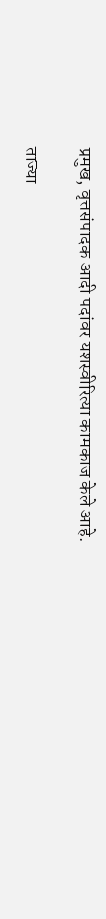प्रमुख, वृत्तसंपादक आदी पदांवर यशस्वीरित्या कामकाज केले आहे.

ताज्या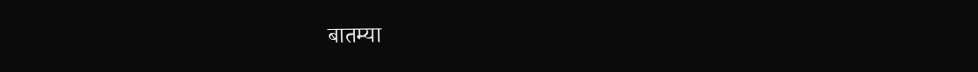बातम्या